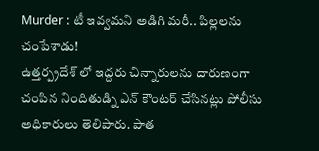Murder : టీ ఇవ్వమని అడిగి మరీ.. పిల్లలను చంపేశాడు!
ఉత్తర్ప్రదేశ్ లో ఇద్దరు చిన్నారులను దారుణంగా చంపిన నిందితుడ్ని ఎన్ కౌంటర్ చేసినట్లు పోలీసు అధికారులు తెలిపారు. పాత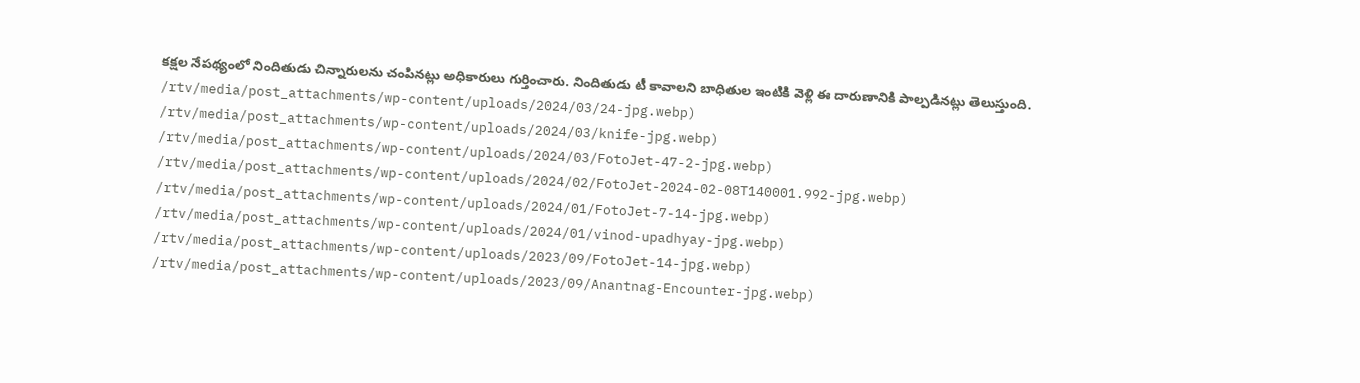కక్షల నేపథ్యంలో నిందితుడు చిన్నారులను చంపినట్లు అధికారులు గుర్తించారు. నిందితుడు టీ కావాలని బాధితుల ఇంటికి వెళ్లి ఈ దారుణానికి పాల్పడినట్లు తెలుస్తుంది.
/rtv/media/post_attachments/wp-content/uploads/2024/03/24-jpg.webp)
/rtv/media/post_attachments/wp-content/uploads/2024/03/knife-jpg.webp)
/rtv/media/post_attachments/wp-content/uploads/2024/03/FotoJet-47-2-jpg.webp)
/rtv/media/post_attachments/wp-content/uploads/2024/02/FotoJet-2024-02-08T140001.992-jpg.webp)
/rtv/media/post_attachments/wp-content/uploads/2024/01/FotoJet-7-14-jpg.webp)
/rtv/media/post_attachments/wp-content/uploads/2024/01/vinod-upadhyay-jpg.webp)
/rtv/media/post_attachments/wp-content/uploads/2023/09/FotoJet-14-jpg.webp)
/rtv/media/post_attachments/wp-content/uploads/2023/09/Anantnag-Encounter-jpg.webp)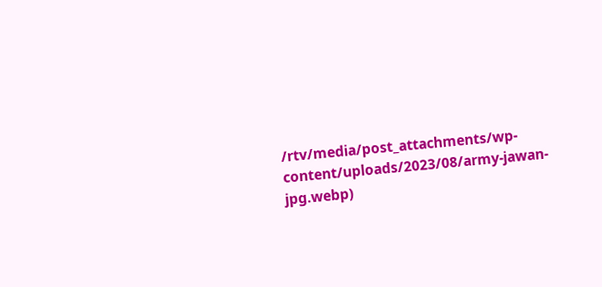/rtv/media/post_attachments/wp-content/uploads/2023/08/army-jawan-jpg.webp)